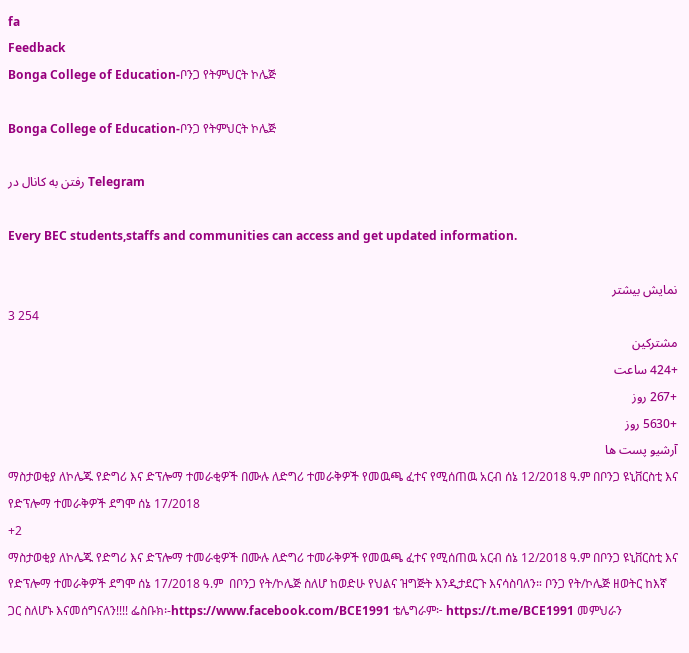fa
Feedback
Bonga College of Education-ቦንጋ የትምህርት ኮሌጅ

Bonga College of Education-ቦንጋ የትምህርት ኮሌጅ

رفتن به کانال در Telegram

Every BEC students,staffs and communities can access and get updated information.

نمایش بیشتر
3 254
مشترکین
+424 ساعت
+267 روز
+5630 روز
آرشیو پست ها
ማስታወቂያ ለኮሌጁ የድግሪ እና ድፕሎማ ተመራቂዎች በሙሉ ለድግሪ ተመራቅዎች የመዉጫ ፈተና የሚሰጠዉ አርብ ሰኔ 12/2018 ዓ.ም በቦንጋ ዩኒቨርስቲ እና የድፕሎማ ተመራቅዎች ደግሞ ሰኔ 17/2018
+2
ማስታወቂያ ለኮሌጁ የድግሪ እና ድፕሎማ ተመራቂዎች በሙሉ ለድግሪ ተመራቅዎች የመዉጫ ፈተና የሚሰጠዉ አርብ ሰኔ 12/2018 ዓ.ም በቦንጋ ዩኒቨርስቲ እና የድፕሎማ ተመራቅዎች ደግሞ ሰኔ 17/2018 ዓ.ም  በቦንጋ የት/ኮሌጅ ስለሆ ከወድሁ የህልና ዝግጅት እንዲታደርጉ እናሳስባለን። ቦንጋ የት/ኮሌጅ ዘወትር ከእኛ ጋር ስለሆኑ እናመሰግናለን!!!! ፌስቡክ፡-https://www.facebook.com/BCE1991 ቴሌግራም፦ https://t.me/BCE1991 መምህራን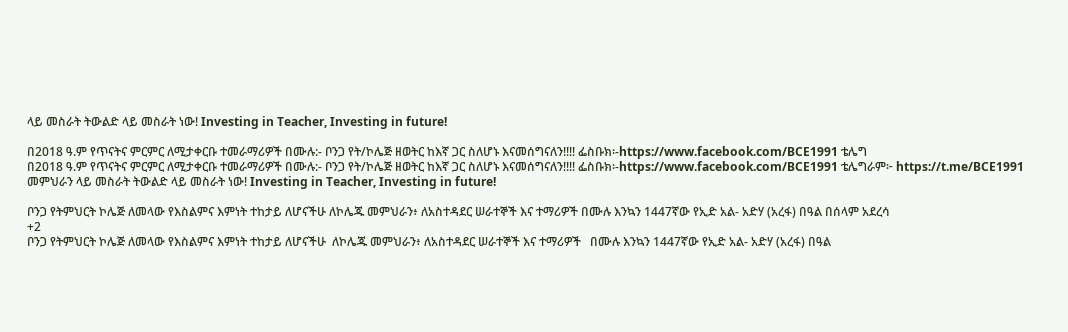ላይ መስራት ትውልድ ላይ መስራት ነው! Investing in Teacher, Investing in future!

በ2018 ዓ.ም የጥናትና ምርምር ለሚታቀርቡ ተመራማሪዎች በሙሉ:- ቦንጋ የት/ኮሌጅ ዘወትር ከእኛ ጋር ስለሆኑ እናመሰግናለን!!!! ፌስቡክ፡-https://www.facebook.com/BCE1991 ቴሌግ
በ2018 ዓ.ም የጥናትና ምርምር ለሚታቀርቡ ተመራማሪዎች በሙሉ:- ቦንጋ የት/ኮሌጅ ዘወትር ከእኛ ጋር ስለሆኑ እናመሰግናለን!!!! ፌስቡክ፡-https://www.facebook.com/BCE1991 ቴሌግራም፦ https://t.me/BCE1991 መምህራን ላይ መስራት ትውልድ ላይ መስራት ነው! Investing in Teacher, Investing in future!

ቦንጋ የትምህርት ኮሌጅ ለመላው የእስልምና እምነት ተከታይ ለሆናችሁ ለኮሌጁ መምህራን፥ ለአስተዳደር ሠራተኞች እና ተማሪዎች በሙሉ እንኳን 1447ኛው የኢድ አል- አድሃ (አረፋ) በዓል በሰላም አደረሳ
+2
ቦንጋ የትምህርት ኮሌጅ ለመላው የእስልምና እምነት ተከታይ ለሆናችሁ  ለኮሌጁ መምህራን፥ ለአስተዳደር ሠራተኞች እና ተማሪዎች   በሙሉ እንኳን 1447ኛው የኢድ አል- አድሃ (አረፋ) በዓል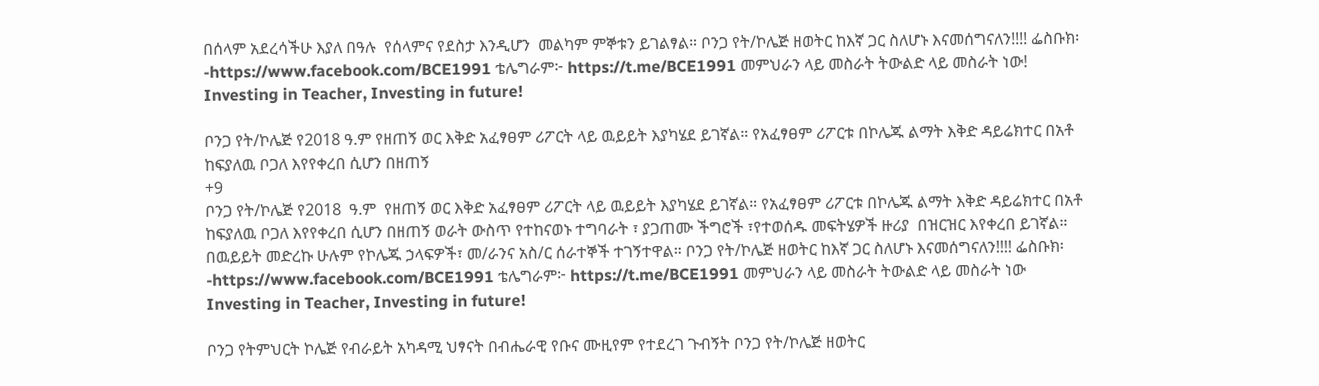በሰላም አደረሳችሁ እያለ በዓሉ  የሰላምና የደስታ እንዲሆን  መልካም ምኞቱን ይገልፃል። ቦንጋ የት/ኮሌጅ ዘወትር ከእኛ ጋር ስለሆኑ እናመሰግናለን!!!! ፌስቡክ፡-https://www.facebook.com/BCE1991 ቴሌግራም፦ https://t.me/BCE1991 መምህራን ላይ መስራት ትውልድ ላይ መስራት ነው! Investing in Teacher, Investing in future!

ቦንጋ የት/ኮሌጅ የ2018 ዓ.ም የዘጠኝ ወር እቅድ አፈፃፀም ሪፖርት ላይ ዉይይት እያካሄደ ይገኛል። የአፈፃፀም ሪፖርቱ በኮሌጁ ልማት እቅድ ዳይሬክተር በአቶ ከፍያለዉ ቦጋለ እየየቀረበ ሲሆን በዘጠኝ
+9
ቦንጋ የት/ኮሌጅ የ2018  ዓ.ም  የዘጠኝ ወር እቅድ አፈፃፀም ሪፖርት ላይ ዉይይት እያካሄደ ይገኛል። የአፈፃፀም ሪፖርቱ በኮሌጁ ልማት እቅድ ዳይሬክተር በአቶ ከፍያለዉ ቦጋለ እየየቀረበ ሲሆን በዘጠኝ ወራት ውስጥ የተከናወኑ ተግባራት ፣ ያጋጠሙ ችግሮች ፣የተወሰዱ መፍትሄዎች ዙሪያ  በዝርዝር እየቀረበ ይገኛል። በዉይይት መድረኩ ሁሉም የኮሌጁ ኃላፍዎች፣ መ/ራንና አስ/ር ሰራተኞች ተገኝተዋል። ቦንጋ የት/ኮሌጅ ዘወትር ከእኛ ጋር ስለሆኑ እናመሰግናለን!!!! ፌስቡክ፡-https://www.facebook.com/BCE1991 ቴሌግራም፦ https://t.me/BCE1991 መምህራን ላይ መስራት ትውልድ ላይ መስራት ነው Investing in Teacher, Investing in future!

ቦንጋ የትምህርት ኮሌጅ የብራይት አካዳሚ ህፃናት በብሔራዊ የቡና ሙዚየም የተደረገ ጉብኝት ቦንጋ የት/ኮሌጅ ዘወትር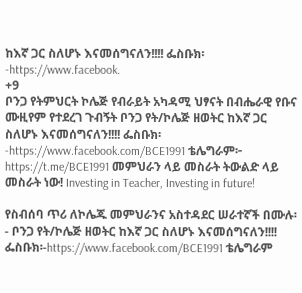ከእኛ ጋር ስለሆኑ እናመሰግናለን!!!! ፌስቡክ፡-https://www.facebook.
+9
ቦንጋ የትምህርት ኮሌጅ የብራይት አካዳሚ ህፃናት በብሔራዊ የቡና ሙዚየም የተደረገ ጉብኝት ቦንጋ የት/ኮሌጅ ዘወትር ከእኛ ጋር ስለሆኑ እናመሰግናለን!!!! ፌስቡክ፡-https://www.facebook.com/BCE1991 ቴሌግራም፦ https://t.me/BCE1991 መምህራን ላይ መስራት ትውልድ ላይ መስራት ነው! Investing in Teacher, Investing in future!

የስብሰባ ጥሪ ለኮሌጁ መምህራንና አስተዳደር ሠራተኛች በሙሉ፡- ቦንጋ የት/ኮሌጅ ዘወትር ከእኛ ጋር ስለሆኑ እናመሰግናለን!!!! ፌስቡክ፡-https://www.facebook.com/BCE1991 ቴሌግራም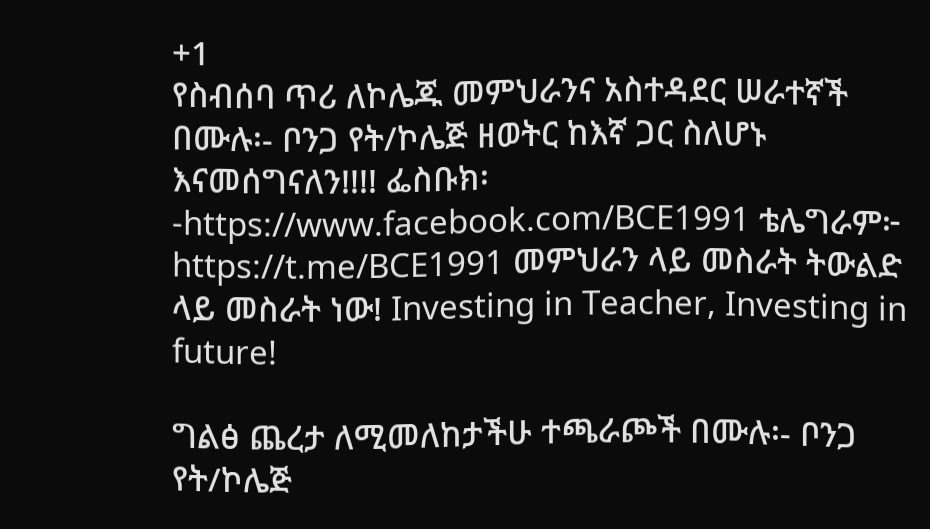+1
የስብሰባ ጥሪ ለኮሌጁ መምህራንና አስተዳደር ሠራተኛች በሙሉ፡- ቦንጋ የት/ኮሌጅ ዘወትር ከእኛ ጋር ስለሆኑ እናመሰግናለን!!!! ፌስቡክ፡-https://www.facebook.com/BCE1991 ቴሌግራም፦ https://t.me/BCE1991 መምህራን ላይ መስራት ትውልድ ላይ መስራት ነው! Investing in Teacher, Investing in future!

ግልፅ ጨረታ ለሚመለከታችሁ ተጫራጮች በሙሉ፡- ቦንጋ የት/ኮሌጅ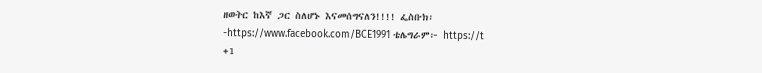ዘወትር ከእኛ ጋር ስለሆኑ እናመሰግናለን!!!! ፌስቡክ፡-https://www.facebook.com/BCE1991 ቴሌግራም፦ https://t
+1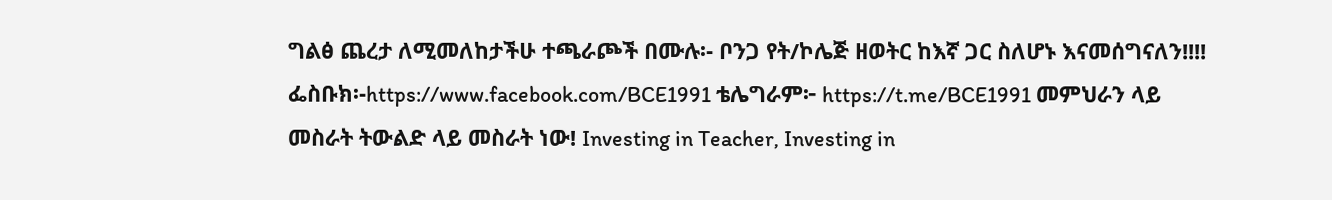ግልፅ ጨረታ ለሚመለከታችሁ ተጫራጮች በሙሉ፡- ቦንጋ የት/ኮሌጅ ዘወትር ከእኛ ጋር ስለሆኑ እናመሰግናለን!!!! ፌስቡክ፡-https://www.facebook.com/BCE1991 ቴሌግራም፦ https://t.me/BCE1991 መምህራን ላይ መስራት ትውልድ ላይ መስራት ነው! Investing in Teacher, Investing in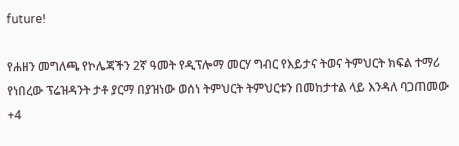future!

የሐዘን መግለጫ የኮሌጃችን 2ኛ ዓመት የዲፕሎማ መርሃ ግብር የእይታና ትወና ትምህርት ክፍል ተማሪ የነበረው ፕሬዝዳንት ታቶ ያርማ በያዝነው ወሰነ ትምህርት ትምህርቱን በመከታተል ላይ እንዳለ ባጋጠመው
+4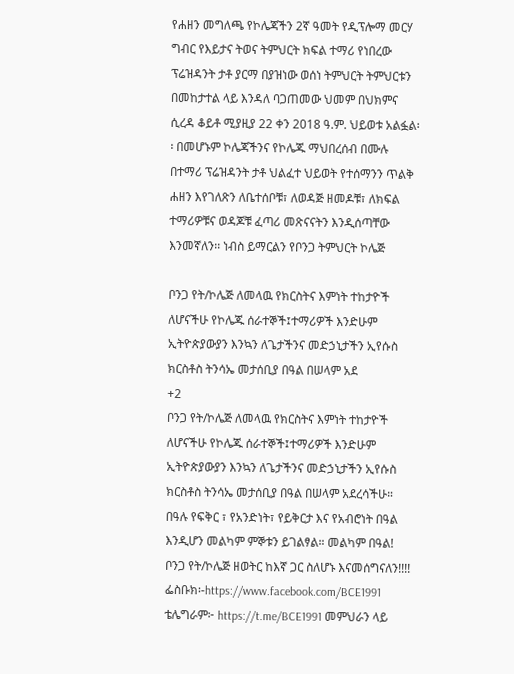የሐዘን መግለጫ የኮሌጃችን 2ኛ ዓመት የዲፕሎማ መርሃ ግብር የእይታና ትወና ትምህርት ክፍል ተማሪ የነበረው ፕሬዝዳንት ታቶ ያርማ በያዝነው ወሰነ ትምህርት ትምህርቱን በመከታተል ላይ እንዳለ ባጋጠመው ህመም በህክምና ሲረዳ ቆይቶ ሚያዚያ 22 ቀን 2018 ዓ.ም. ህይወቱ አልፏል፡፡ በመሆኑም ኮሌጃችንና የኮሌጁ ማህበረሰብ በሙሉ በተማሪ ፕሬዝዳንት ታቶ ህልፈተ ህይወት የተሰማንን ጥልቅ ሐዘን እየገለጽን ለቤተሰቦቹ፣ ለወዳጅ ዘመዶቹ፣ ለክፍል ተማሪዎቹና ወዳጆቹ ፈጣሪ መጽናናትን እንዲሰጣቸው እንመኛለን፡፡ ነብስ ይማርልን የቦንጋ ትምህርት ኮሌጅ

ቦንጋ የት/ኮሌጅ ለመላዉ የክርስትና እምነት ተከታዮች ለሆናችሁ የኮሌጁ ሰራተኞች፤ተማሪዎች እንድሁም ኢትዮጵያውያን እንኳን ለጌታችንና መድኃኒታችን ኢየሱስ ክርስቶስ ትንሳኤ መታሰቢያ በዓል በሠላም አደ
+2
ቦንጋ የት/ኮሌጅ ለመላዉ የክርስትና እምነት ተከታዮች ለሆናችሁ የኮሌጁ ሰራተኞች፤ተማሪዎች እንድሁም ኢትዮጵያውያን እንኳን ለጌታችንና መድኃኒታችን ኢየሱስ ክርስቶስ ትንሳኤ መታሰቢያ በዓል በሠላም አደረሳችሁ። በዓሉ የፍቅር ፣ የአንድነት፣ የይቅርታ እና የአብሮነት በዓል እንዲሆን መልካም ምኞቱን ይገልፃል። መልካም በዓል! ቦንጋ የት/ኮሌጅ ዘወትር ከእኛ ጋር ስለሆኑ እናመሰግናለን!!!! ፌስቡክ፡-https://www.facebook.com/BCE1991 ቴሌግራም፦ https://t.me/BCE1991 መምህራን ላይ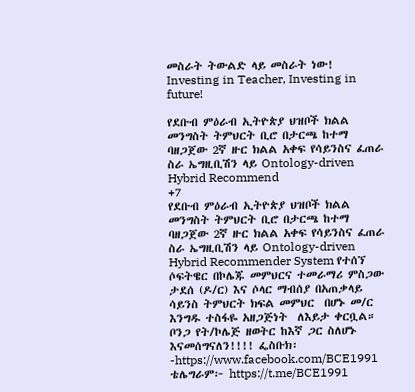መስራት ትውልድ ላይ መስራት ነው! Investing in Teacher, Investing in future!

የደቡብ ምዕራብ ኢትዮጵያ ህዝቦች ክልል መንግስት ትምህርት ቢሮ በታርጫ ከተማ ባዘጋጀው 2ኛ ዙር ክልል አቀፍ የሳይንስና ፈጠራ ስራ ኤግዚቢሽን ላይ Ontology-driven Hybrid Recommend
+7
የደቡብ ምዕራብ ኢትዮጵያ ህዝቦች ክልል መንግስት ትምህርት ቢሮ በታርጫ ከተማ ባዘጋጀው 2ኛ ዙር ክልል አቀፍ የሳይንስና ፈጠራ ስራ ኤግዚቢሽን ላይ Ontology-driven Hybrid Recommender System የተሰኘ ሶፍትዌር በኮሌጁ መምህርና ተመራማሪ ምስጋው ታደሰ (ዶ/ር) እና ሶላር ማብሰያ በአጠቃላይ  ሳይንስ ትምህርት ክፍል መምህር  በሆኑ መ/ር እንግዱ ተስፋዬ አዘጋጅነት  ለእይታ ቀርቧል። ቦንጋ የት/ኮሌጅ ዘወትር ከእኛ ጋር ስለሆኑ እናመሰግናለን!!!! ፌስቡክ፡-https://www.facebook.com/BCE1991 ቴሌግራም፦ https://t.me/BCE1991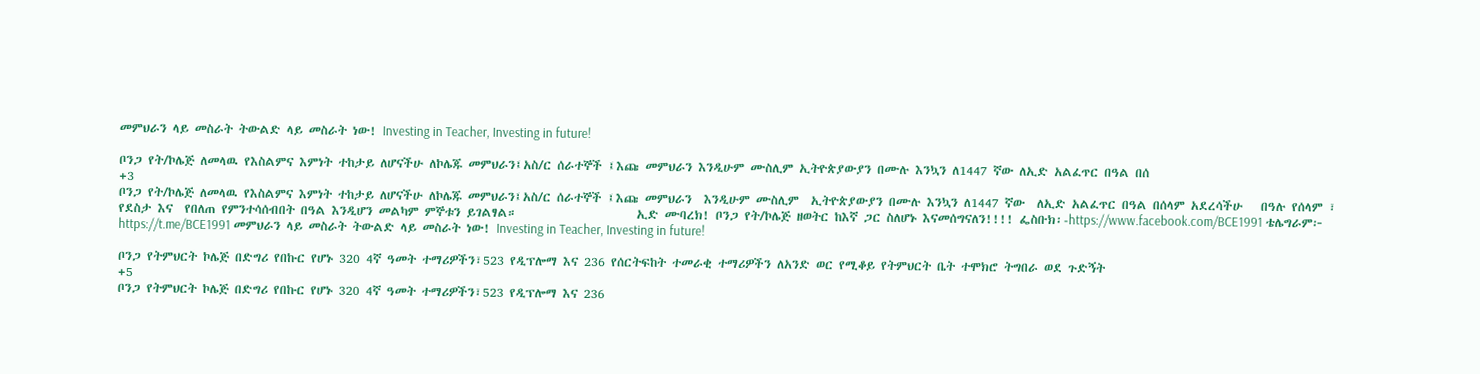መምህራን ላይ መስራት ትውልድ ላይ መስራት ነው! Investing in Teacher, Investing in future!

ቦንጋ የት/ኮሌጅ ለመላዉ የእስልምና እምነት ተከታይ ለሆናችሁ ለኮሌጁ መምህራን፤አስ/ር ሰራተኞች ፤እጩ መምህራን እንዲሁም ሙስሊም ኢትዮጵያውያን በሙሉ እንኳን ለ1447 ኛው ለኢድ አልፈጥር በዓል በሰ
+3
ቦንጋ የት/ኮሌጅ ለመላዉ የእስልምና እምነት ተከታይ ለሆናችሁ ለኮሌጁ መምህራን፤አስ/ር ሰራተኞች ፤እጩ መምህራን  እንዲሁም ሙስሊም  ኢትዮጵያውያን በሙሉ እንኳን ለ1447 ኛው  ለኢድ አልፈጥር በዓል በሰላም አደረሳችሁ   በዓሉ የሰላም ፣ የደስታ እና  የበለጠ የምንተሳሰብበት በዓል እንዲሆን መልካም ምኞቱን ይገልፃል።                    ኢድ ሙባረክ! ቦንጋ የት/ኮሌጅ ዘወትር ከእኛ ጋር ስለሆኑ እናመሰግናለን!!!! ፌስቡክ፡-https://www.facebook.com/BCE1991 ቴሌግራም፦ https://t.me/BCE1991 መምህራን ላይ መስራት ትውልድ ላይ መስራት ነው! Investing in Teacher, Investing in future!

ቦንጋ የትምህርት ኮሌጅ በድግሪ የበኩር የሆኑ 320 4ኛ ዓመት ተማሪዎችን፣523 የዲፕሎማ እና 236 የሰርትፍከት ተመራቂ ተማሪዎችን ለአንድ ወር የሚቆይ የትምህርት ቤት ተሞክሮ ትግበራ ወደ ጉድኝት
+5
ቦንጋ የትምህርት ኮሌጅ በድግሪ የበኩር የሆኑ 320 4ኛ ዓመት ተማሪዎችን፣523 የዲፕሎማ እና 236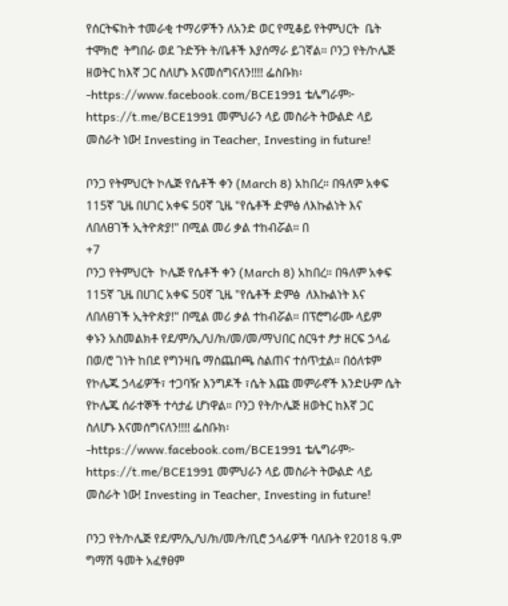የሰርትፍከት ተመራቂ ተማሪዎችን ለአንድ ወር የሚቆይ የትምህርት  ቤት ተሞክሮ  ትግበራ ወደ ጉድኝት ት/ቤቶች እያሰማራ ይገኛል። ቦንጋ የት/ኮሌጅ ዘወትር ከእኛ ጋር ስለሆኑ እናመሰግናለን!!!! ፌስቡክ፡-https://www.facebook.com/BCE1991 ቴሌግራም፦ https://t.me/BCE1991 መምህራን ላይ መስራት ትውልድ ላይ መስራት ነው! Investing in Teacher, Investing in future!

ቦንጋ የትምህርት ኮሌጅ የሴቶች ቀን (March 8) አከበረ። በዓለም አቀፍ 115ኛ ጊዜ በሀገር አቀፍ 50ኛ ጊዜ "የሴቶች ድምፅ ለእኩልነት እና ለበለፀገች ኢትዮጵያ!" በሚል መሪ ቃል ተከብሯል። በ
+7
ቦንጋ የትምህርት  ኮሌጅ የሴቶች ቀን (March 8) አከበረ። በዓለም አቀፍ 115ኛ ጊዜ በሀገር አቀፍ 50ኛ ጊዜ "የሴቶች ድምፅ  ለእኩልነት እና ለበለፀገች ኢትዮጵያ!" በሚል መሪ ቃል ተከብሯል። በፕሮግራሙ ላይም ቀኑን አስመልክቶ የደ/ም/ኢ/ህ/ክ/መ/መ/ማህበር ስርዓተ ፆታ ዘርፍ ኃላፊ በወ/ሮ ገነት ከበደ የግንዛቤ ማስጨበጫ ስልጠና ተሰጥቷል። በዕለቱም የኮሌጁ ኃላፊዎች፣ ተጋባዥ እንግዶች ፣ሴት እጩ መምራኖች እንድሁም ሴት የኮሌጁ ሰራተኞች ተሳታፊ ሆነዋል። ቦንጋ የት/ኮሌጅ ዘወትር ከእኛ ጋር ስለሆኑ እናመሰግናለን!!!! ፌስቡክ፡-https://www.facebook.com/BCE1991 ቴሌግራም፦ https://t.me/BCE1991 መምህራን ላይ መስራት ትውልድ ላይ መስራት ነው! Investing in Teacher, Investing in future!

ቦንጋ የት/ኮሌጅ የደ/ም/ኢ/ህ/ክ/መ/ት/ቢሮ ኃላፊዎች ባለቡት የ2018 ዓ.ም ግማሽ ዓመት አፈፃፀም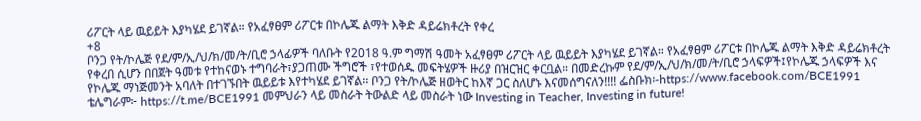ሪፖርት ላይ ዉይይት እያካሄደ ይገኛል። የአፈፃፀም ሪፖርቱ በኮሌጁ ልማት እቅድ ዳይሬክቶረት የቀረ
+8
ቦንጋ የት/ኮሌጅ የደ/ም/ኢ/ህ/ክ/መ/ት/ቢሮ ኃላፊዎች ባለቡት የ2018 ዓ.ም ግማሽ ዓመት አፈፃፀም ሪፖርት ላይ ዉይይት እያካሄደ ይገኛል። የአፈፃፀም ሪፖርቱ በኮሌጁ ልማት እቅድ ዳይሬክቶረት የቀረበ ሲሆን በበጀት ዓመቱ የተከናወኑ ተግባራት፣ያጋጠሙ ችግሮች ፣የተወሰዱ መፍትሄዎች ዙሪያ በዝርዝር ቀርቧል። በመድረኩም የደ/ም/ኢ/ህ/ክ/መ/ት/ቢሮ ኃላፍዎች፤የኮሌጁ ኃላፍዎች እና የኮሌጁ ማነጅመንት አባለት በተገኙበት ዉይይቱ እየተካሄደ ይገኛል፡፡ ቦንጋ የት/ኮሌጅ ዘወትር ከእኛ ጋር ስለሆኑ እናመሰግናለን!!!! ፌስቡክ፡-https://www.facebook.com/BCE1991 ቴሌግራም፦ https://t.me/BCE1991 መምህራን ላይ መስራት ትውልድ ላይ መስራት ነው Investing in Teacher, Investing in future!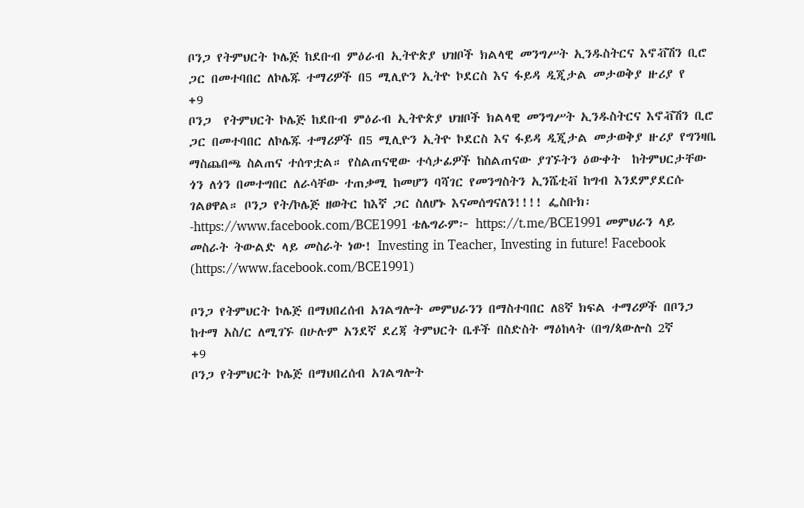ቦንጋ የትምህርት ኮሌጅ ከደቡብ ምዕራብ ኢትዮጵያ ህዝቦች ክልላዊ መንግሥት ኢንዱስትርና እኖቭሽን ቢሮ ጋር በመተባበር ለኮሌጁ ተማሪዎች በ5 ሚሊዮን ኢትዮ ኮደርስ እና ፋይዳ ዲጂታል መታወቅያ ዙሪያ የ
+9
ቦንጋ  የትምህርት ኮሌጅ ከደቡብ ምዕራብ ኢትዮጵያ ህዝቦች ክልላዊ መንግሥት ኢንዱስትርና እኖቭሽን ቢሮ ጋር በመተባበር ለኮሌጁ ተማሪዎች በ5 ሚሊዮን ኢትዮ ኮደርስ እና ፋይዳ ዲጂታል መታወቅያ ዙሪያ የግንዛቤ ማስጨበጫ ስልጠና ተሰጥቷል። የስልጠናዊው ተሳታፊዎች ከስልጠናው ያገኙትን ዕውቀት  ከትምህርታቸው ጎን ለጎን በመተግበር ለራሳቸው ተጠቃሚ ከመሆን ባሻገር የመንግስትን ኢንሼቲቭ ከግብ እንደምያደርሱ ገልፀዋል። ቦንጋ የት/ኮሌጅ ዘወትር ከእኛ ጋር ስለሆኑ እናመሰግናለን!!!! ፌስቡክ፡-https://www.facebook.com/BCE1991 ቴሌግራም፦ https://t.me/BCE1991 መምህራን ላይ መስራት ትውልድ ላይ መስራት ነው! Investing in Teacher, Investing in future! Facebook (https://www.facebook.com/BCE1991)

ቦንጋ የትምህርት ኮሌጅ በማህበረሰብ አገልግሎት መምህራንን በማስተባበር ለ8ኛ ክፍል ተማሪዎች በቦንጋ ከተማ አስ/ር ለሚገኙ በሁሉም አንደኛ ደረጃ ትምህርት ቤቶች በስድስት ማዕከላት (በግ/ጳውሎስ 2ኛ
+9
ቦንጋ የትምህርት ኮሌጅ በማህበረሰብ አገልግሎት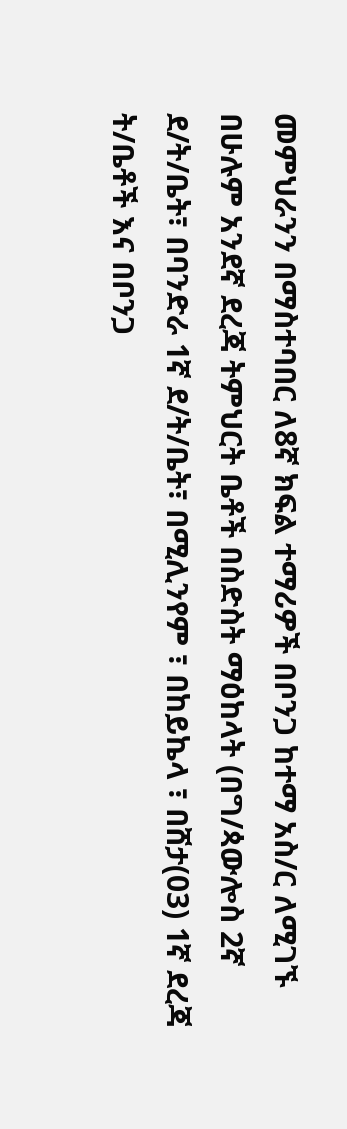መምህራንን በማስተባበር ለ8ኛ ክፍል ተማሪዎች በቦንጋ ከተማ አስ/ር ለሚገኙ በሁሉም አንደኛ ደረጃ ትምህርት ቤቶች በስድስት ማዕከላት (በግ/ጳውሎስ 2ኛ ደ/ት/ቤት፣ በባንድራ 1ኛ ደ/ት/ቤት፣ በሚሊንየም ፣ በከይኬላ ፣ በሸታ(03) 1ኛ ደረጃ ት/ቤቶች እና በቦንጋ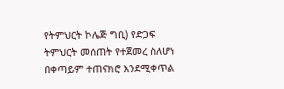የትምህርት ኮሌጅ ግቢ) የድጋፍ ትምህርት መሰጠት የተጀመረ ስለሆነ በቀጣይም ተጠናክሮ እንደሚቀጥል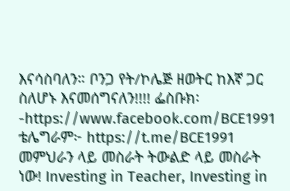እናሳስባለን። ቦንጋ የት/ኮሌጅ ዘወትር ከእኛ ጋር ስለሆኑ እናመሰግናለን!!!! ፌስቡክ፡-https://www.facebook.com/BCE1991 ቴሌግራም፦ https://t.me/BCE1991 መምህራን ላይ መስራት ትውልድ ላይ መስራት ነው! Investing in Teacher, Investing in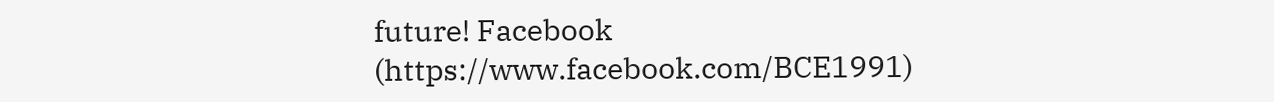future! Facebook (https://www.facebook.com/BCE1991)